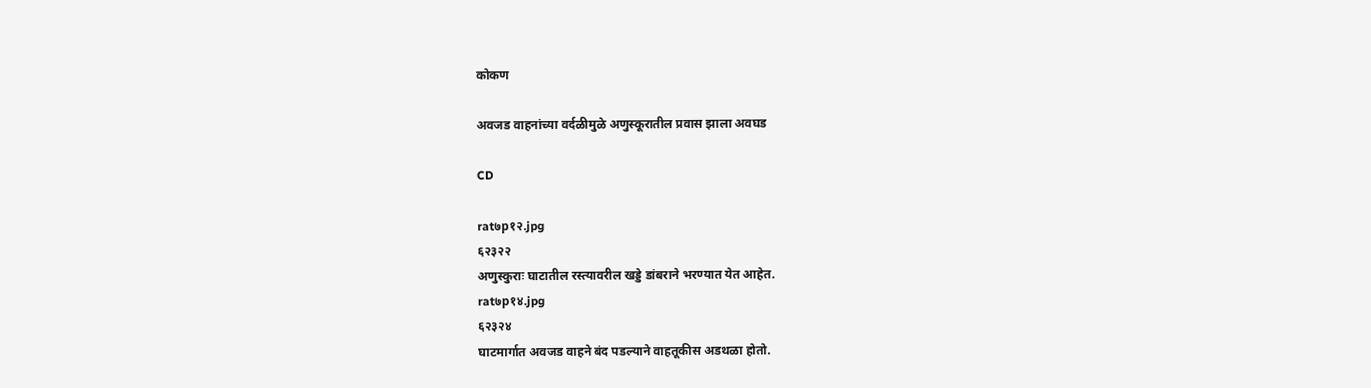कोकण

अवजड वाहनांच्या वर्दळीमुळे अणुस्कूरातील प्रवास झाला अवघड

CD

rat७p१२.jpg
६२३२२
अणुस्कुराः घाटातील रस्त्यावरील खड्डे डांबराने भरण्यात येत आहेत.
rat७p१४.jpg
६२३२४
घाटमार्गात अवजड वाहने बंद पडल्याने वाहतूकीस अडथळा होतो.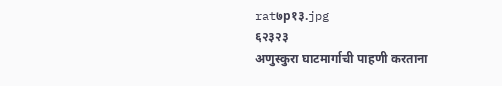rat७p१३.jpg
६२३२३
अणुस्कुरा घाटमार्गाची पाहणी करताना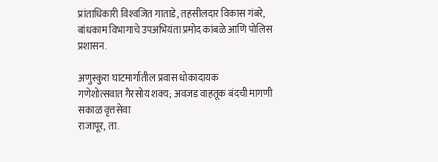प्रांताधिकारी विश्‍वजित गाताडे, तहसीलदार विकास गंबरे, बांधकाम विभागाचे उपअभियंता प्रमोद कांबळे आणि पोलिस प्रशासन.

अणुस्कुरा घाटमार्गातील प्रवास धोकादायक
गणेशोत्सवात गैरसोय शक्य; अवजड वाहतूक बंदची मागणी
सकाळ वृत्तसेवा
राजापूर, ता.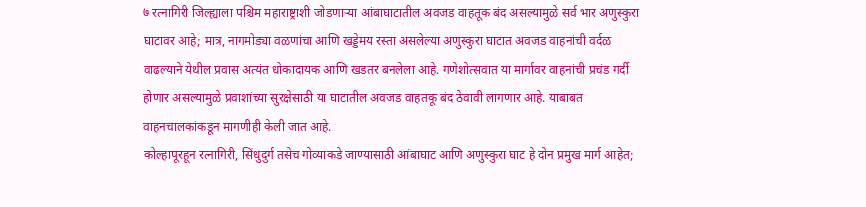७ रत्नागिरी जिल्ह्याला पश्चिम महाराष्ट्राशी जोडणाऱ्या आंबाघाटातील अवजड वाहतूक बंद असल्यामुळे सर्व भार अणुस्कुरा घाटावर आहे; मात्र, नागमोड्या वळणांचा आणि खड्डेमय रस्ता असलेल्या अणुस्कुरा घाटात अवजड वाहनांची वर्दळ वाढल्याने येथील प्रवास अत्यंत धोकादायक आणि खडतर बनलेला आहे. गणेशोत्सवात या मार्गावर वाहनांची प्रचंड गर्दी होणार असल्यामुळे प्रवाशांच्या सुरक्षेसाठी या घाटातील अवजड वाहतकू बंद ठेवावी लागणार आहे. याबाबत वाहनचालकांकडून मागणीही केली जात आहे.
कोल्हापूरहून रत्नागिरी, सिंधुदुर्ग तसेच गोव्याकडे जाण्यासाठी आंबाघाट आणि अणुस्कुरा घाट हे दोन प्रमुख मार्ग आहेत;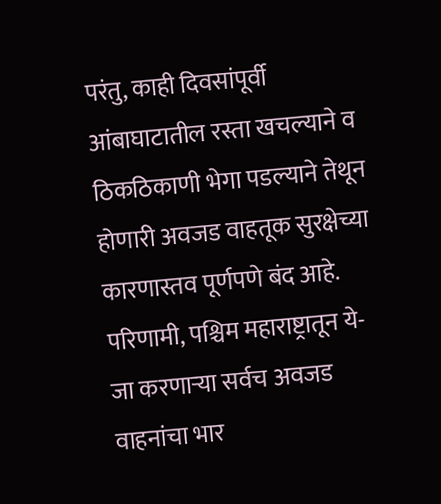परंतु, काही दिवसांपूर्वी आंबाघाटातील रस्ता खचल्याने व ठिकठिकाणी भेगा पडल्याने तेथून होणारी अवजड वाहतूक सुरक्षेच्या कारणास्तव पूर्णपणे बंद आहे. परिणामी, पश्चिम महाराष्ट्रातून ये-जा करणाऱ्या सर्वच अवजड वाहनांचा भार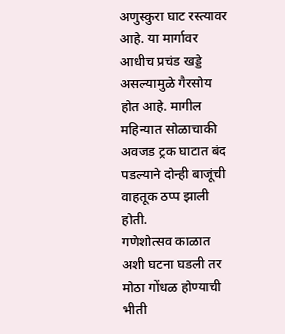अणुस्कुरा घाट रस्त्यावर आहे. या मार्गावर आधीच प्रचंड खड्डे असल्यामुळे गैरसोय होत आहे. मागील महिन्यात सोळाचाकी अवजड ट्रक घाटात बंद पडल्याने दोन्ही बाजूंची वाहतूक ठप्प झाली होती.
गणेशोत्सव काळात अशी घटना घडली तर मोठा गोंधळ होण्याची भीती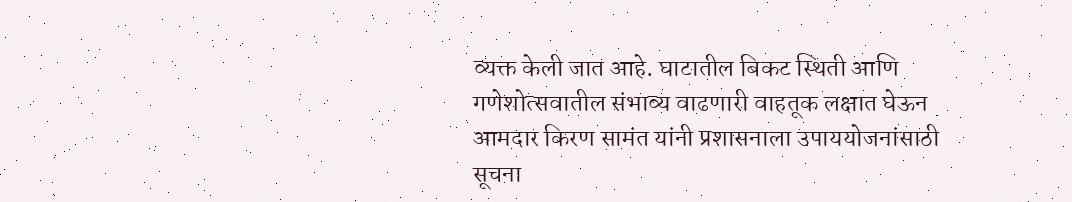व्यक्त केली जात आहे. घाटातील बिकट स्थिती आणि गणेशोत्सवातील संभाव्य वाढणारी वाहतूक लक्षात घेऊन आमदार किरण सामंत यांनी प्रशासनाला उपाययोजनांसाठी सूचना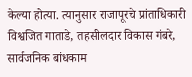केल्या होत्या. त्यानुसार राजापूरचे प्रांताधिकारी विश्वजित गाताडे, तहसीलदार विकास गंबरे, सार्वजनिक बांधकाम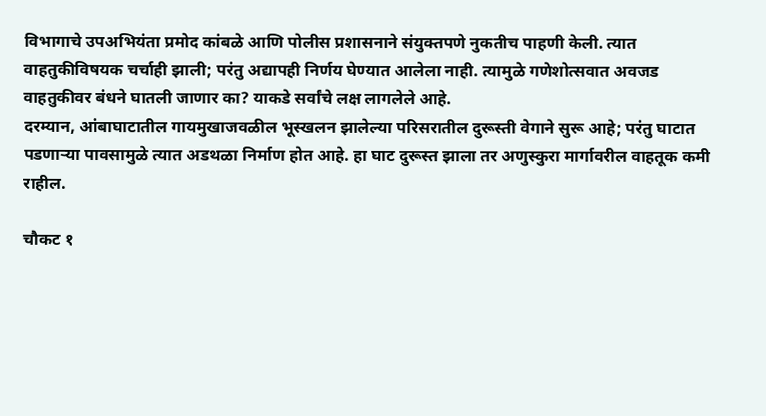विभागाचे उपअभियंता प्रमोद कांबळे आणि पोलीस प्रशासनाने संयुक्तपणे नुकतीच पाहणी केली. त्यात वाहतुकीविषयक चर्चाही झाली; परंतु अद्यापही निर्णय घेण्यात आलेला नाही. त्यामुळे गणेशोत्सवात अवजड वाहतुकीवर बंधने घातली जाणार का? याकडे सर्वांचे लक्ष लागलेले आहे.
दरम्यान, आंबाघाटातील गायमुखाजवळील भूस्खलन झालेल्या परिसरातील दुरूस्ती वेगाने सुरू आहे; परंतु घाटात पडणाऱ्या पावसामुळे त्यात अडथळा निर्माण होत आहे. हा घाट दुरूस्त झाला तर अणुस्कुरा मार्गावरील वाहतूक कमी राहील.

चौकट १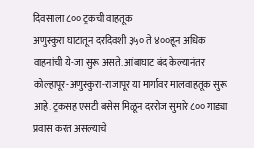दिवसाला ८०० ट्रकची वाहतूक
अणुस्कुरा घाटातून दरदिवशी ३५० ते ४००हून अधिक वाहनांची ये-जा सुरू असते. आंबाघाट बंद केल्यानंतर कोल्हापूर-अणुस्कुरा-राजापूर या मार्गावर मालवाहतूक सुरू आहे. ट्रकसह एसटी बसेस मिळून दररोज सुमारे ८०० गाड्या प्रवास करत असल्याचे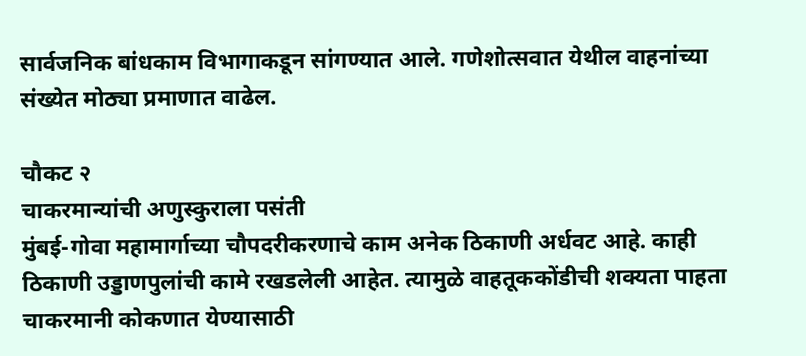सार्वजनिक बांधकाम विभागाकडून सांगण्यात आले. गणेशोत्सवात येथील वाहनांच्या संख्येत मोठ्या प्रमाणात वाढेल.

चौकट २
चाकरमान्यांची अणुस्कुराला पसंती
मुंबई-गोवा महामार्गाच्या चौपदरीकरणाचे काम अनेक ठिकाणी अर्धवट आहे. काही ठिकाणी उड्डाणपुलांची कामे रखडलेली आहेत. त्यामुळे वाहतूककोंडीची शक्यता पाहता चाकरमानी कोकणात येण्यासाठी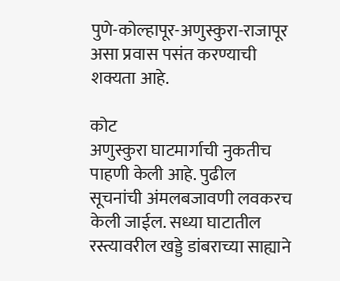पुणे-कोल्हापूर-अणुस्कुरा-राजापूर असा प्रवास पसंत करण्याची शक्यता आहे.

कोट
अणुस्कुरा घाटमार्गाची नुकतीच पाहणी केली आहे. पुढील सूचनांची अंमलबजावणी लवकरच केली जाईल. सध्या घाटातील रस्त्यावरील खड्डे डांबराच्या साह्याने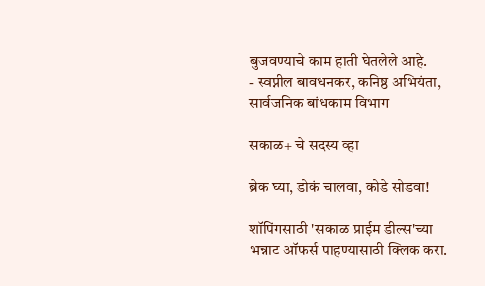बुजवण्याचे काम हाती घेतलेले आहे.
- स्वप्नील बावधनकर, कनिष्ठ अभियंता, सार्वजनिक बांधकाम विभाग

सकाळ+ चे सदस्य व्हा

ब्रेक घ्या, डोकं चालवा, कोडे सोडवा!

शॉपिंगसाठी 'सकाळ प्राईम डील्स'च्या भन्नाट ऑफर्स पाहण्यासाठी क्लिक करा.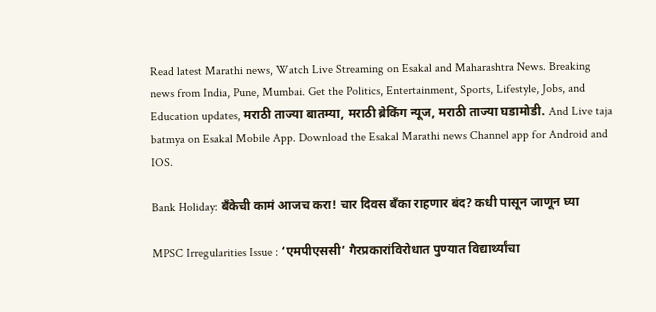Read latest Marathi news, Watch Live Streaming on Esakal and Maharashtra News. Breaking news from India, Pune, Mumbai. Get the Politics, Entertainment, Sports, Lifestyle, Jobs, and Education updates, मराठी ताज्या बातम्या, मराठी ब्रेकिंग न्यूज, मराठी ताज्या घडामोडी. And Live taja batmya on Esakal Mobile App. Download the Esakal Marathi news Channel app for Android and IOS.

Bank Holiday: बँकेची कामं आजच करा! चार दिवस बँका राहणार बंद? कधी पासून जाणून घ्या

MPSC Irregularities Issue : ‘एमपीएससी’ गैरप्रकारांविरोधात पुण्यात विद्यार्थ्यांचा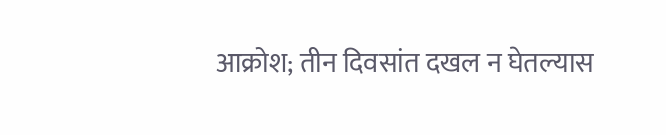आक्रोश; तीन दिवसांत दखल न घेतल्यास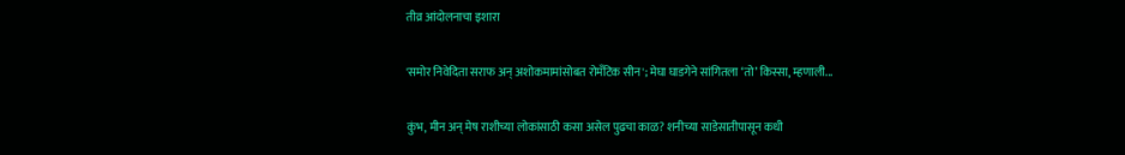तीव्र आंदोलनाचा इशारा

'समोर निवेदिता सराफ अन् अशोकमामांसोबत रोमँटिक सीन'; मेघा घाडगेने सांगितला ‘तो’ किस्सा, म्हणाली...

कुंभ, मीन अन् मेष राशीच्या लोकांसाठी कसा असेल पुढचा काळ? शनीच्या साडेसातीपासून कधी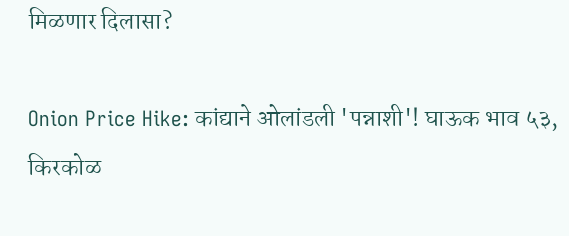मिळणार दिलासा?

Onion Price Hike: कांद्याने ओलांडली 'पन्नाशी'! घाऊक भाव ५३, किरकोळ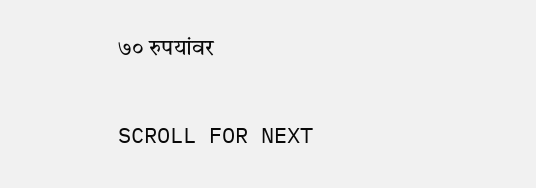७० रुपयांवर

SCROLL FOR NEXT